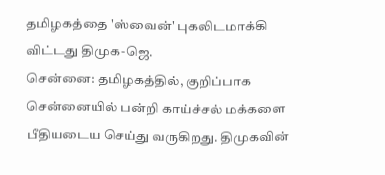தமிழகத்தை 'ஸ்வைன்' புகலிடமாக்கி விட்டது திமுக-ஜெ.
சென்னை: தமிழகத்தில், குறிப்பாக சென்னையில் பன்றி காய்ச்சல் மக்களை பீதியடைய செய்து வருகிறது. திமுகவின்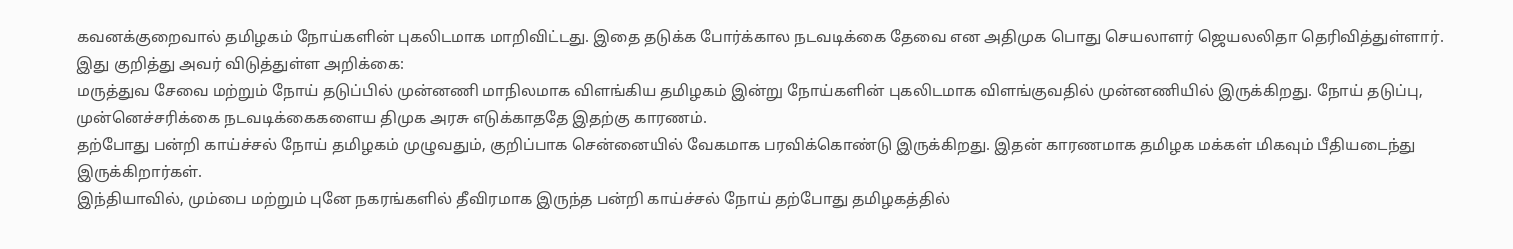கவனக்குறைவால் தமிழகம் நோய்களின் புகலிடமாக மாறிவிட்டது. இதை தடுக்க போர்க்கால நடவடிக்கை தேவை என அதிமுக பொது செயலாளர் ஜெயலலிதா தெரிவித்துள்ளார்.
இது குறித்து அவர் விடுத்துள்ள அறிக்கை:
மருத்துவ சேவை மற்றும் நோய் தடுப்பில் முன்னணி மாநிலமாக விளங்கிய தமிழகம் இன்று நோய்களின் புகலிடமாக விளங்குவதில் முன்னணியில் இருக்கிறது. நோய் தடுப்பு, முன்னெச்சரிக்கை நடவடிக்கைகளைய திமுக அரசு எடுக்காததே இதற்கு காரணம்.
தற்போது பன்றி காய்ச்சல் நோய் தமிழகம் முழுவதும், குறிப்பாக சென்னையில் வேகமாக பரவிக்கொண்டு இருக்கிறது. இதன் காரணமாக தமிழக மக்கள் மிகவும் பீதியடைந்து இருக்கிறார்கள்.
இந்தியாவில், மும்பை மற்றும் புனே நகரங்களில் தீவிரமாக இருந்த பன்றி காய்ச்சல் நோய் தற்போது தமிழகத்தில்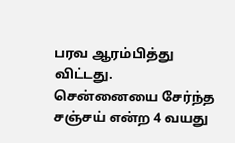பரவ ஆரம்பித்து விட்டது.
சென்னையை சேர்ந்த சஞ்சய் என்ற 4 வயது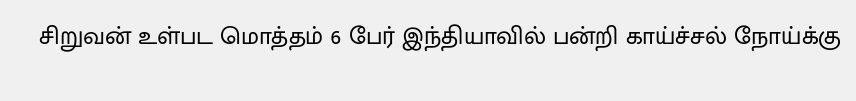சிறுவன் உள்பட மொத்தம் 6 பேர் இந்தியாவில் பன்றி காய்ச்சல் நோய்க்கு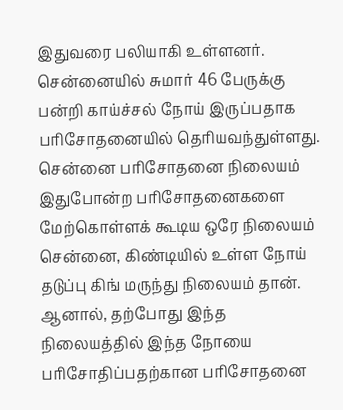இதுவரை பலியாகி உள்ளனர். சென்னையில் சுமார் 46 பேருக்கு பன்றி காய்ச்சல் நோய் இருப்பதாக பரிசோதனையில் தெரியவந்துள்ளது.
சென்னை பரிசோதனை நிலையம்
இதுபோன்ற பரிசோதனைகளை மேற்கொள்ளக் கூடிய ஒரே நிலையம் சென்னை, கிண்டியில் உள்ள நோய் தடுப்பு கிங் மருந்து நிலையம் தான்.
ஆனால், தற்போது இந்த நிலையத்தில் இந்த நோயை பரிசோதிப்பதற்கான பரிசோதனை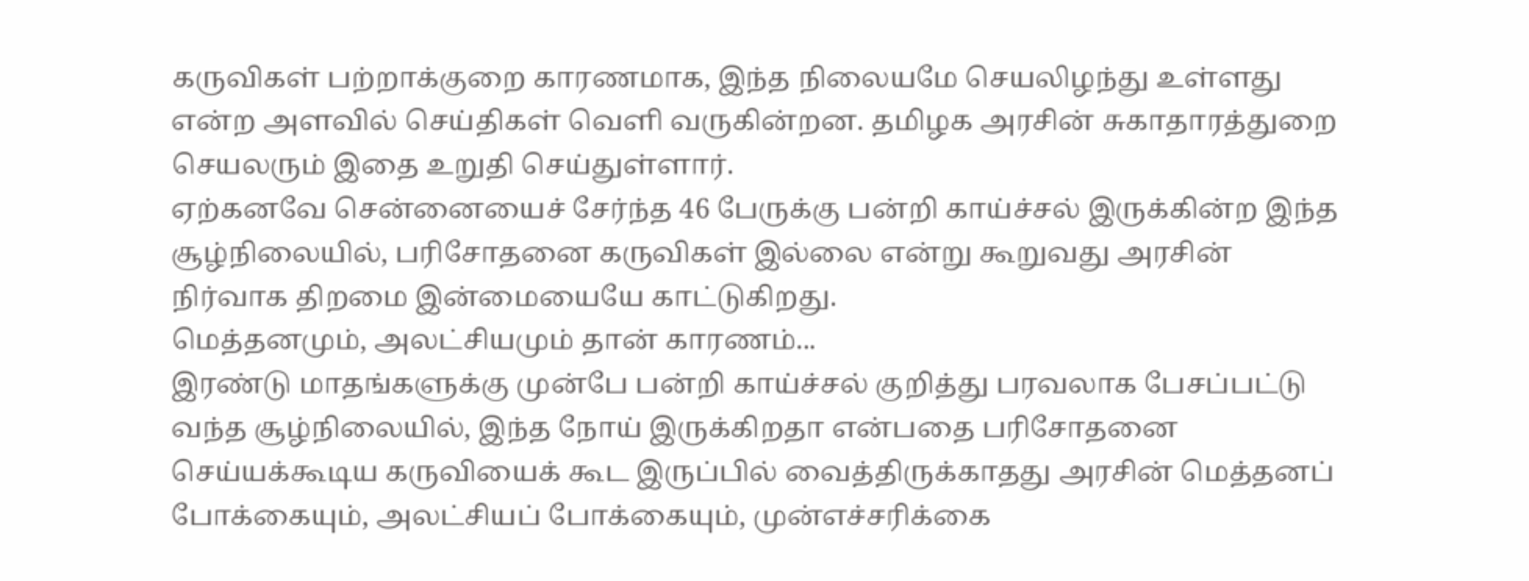கருவிகள் பற்றாக்குறை காரணமாக, இந்த நிலையமே செயலிழந்து உள்ளது என்ற அளவில் செய்திகள் வெளி வருகின்றன. தமிழக அரசின் சுகாதாரத்துறை செயலரும் இதை உறுதி செய்துள்ளார்.
ஏற்கனவே சென்னையைச் சேர்ந்த 46 பேருக்கு பன்றி காய்ச்சல் இருக்கின்ற இந்த சூழ்நிலையில், பரிசோதனை கருவிகள் இல்லை என்று கூறுவது அரசின் நிர்வாக திறமை இன்மையையே காட்டுகிறது.
மெத்தனமும், அலட்சியமும் தான் காரணம்...
இரண்டு மாதங்களுக்கு முன்பே பன்றி காய்ச்சல் குறித்து பரவலாக பேசப்பட்டு வந்த சூழ்நிலையில், இந்த நோய் இருக்கிறதா என்பதை பரிசோதனை செய்யக்கூடிய கருவியைக் கூட இருப்பில் வைத்திருக்காதது அரசின் மெத்தனப் போக்கையும், அலட்சியப் போக்கையும், முன்எச்சரிக்கை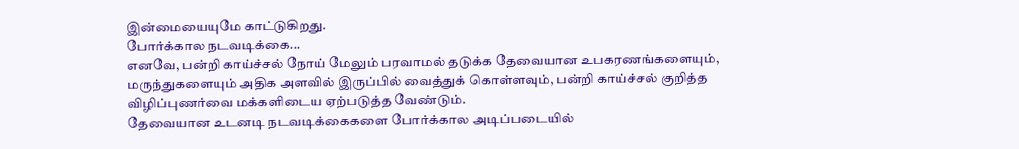இன்மையையுமே காட்டுகிறது.
போர்க்கால நடவடிக்கை...
எனவே, பன்றி காய்ச்சல் நோய் மேலும் பரவாமல் தடுக்க தேவையான உபகரணங்களையும், மருந்துகளையும் அதிக அளவில் இருப்பில் வைத்துக் கொள்ளவும், பன்றி காய்ச்சல் குறித்த விழிப்புணர்வை மக்களிடைய ஏற்படுத்த வேண்டும்.
தேவையான உடனடி நடவடிக்கைகளை போர்க்கால அடிப்படையில்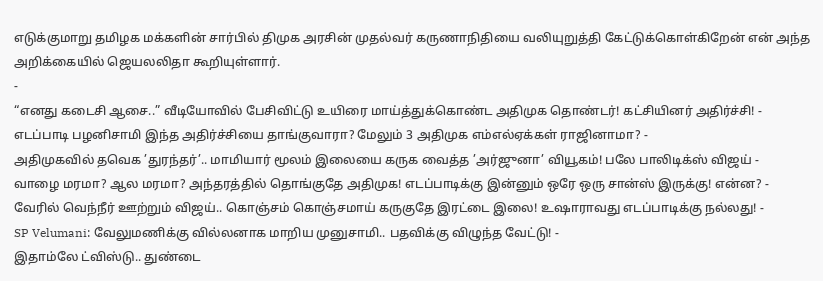எடுக்குமாறு தமிழக மக்களின் சார்பில் திமுக அரசின் முதல்வர் கருணாநிதியை வலியுறுத்தி கேட்டுக்கொள்கிறேன் என் அந்த அறிக்கையில் ஜெயலலிதா கூறியுள்ளார்.
-
“எனது கடைசி ஆசை..” வீடியோவில் பேசிவிட்டு உயிரை மாய்த்துக்கொண்ட அதிமுக தொண்டர்! கட்சியினர் அதிர்ச்சி! -
எடப்பாடி பழனிசாமி இந்த அதிர்ச்சியை தாங்குவாரா? மேலும் 3 அதிமுக எம்எல்ஏக்கள் ராஜினாமா? -
அதிமுகவில் தவெக ’துரந்தர்’.. மாமியார் மூலம் இலையை கருக வைத்த ’அர்ஜுனா’ வியூகம்! பலே பாலிடிக்ஸ் விஜய் -
வாழை மரமா? ஆல மரமா? அந்தரத்தில் தொங்குதே அதிமுக! எடப்பாடிக்கு இன்னும் ஒரே ஒரு சான்ஸ் இருக்கு! என்ன? -
வேரில் வெந்நீர் ஊற்றும் விஜய்.. கொஞ்சம் கொஞ்சமாய் கருகுதே இரட்டை இலை! உஷாராவது எடப்பாடிக்கு நல்லது! -
SP Velumani: வேலுமணிக்கு வில்லனாக மாறிய முனுசாமி.. பதவிக்கு விழுந்த வேட்டு! -
இதாம்லே ட்விஸ்டு.. துண்டை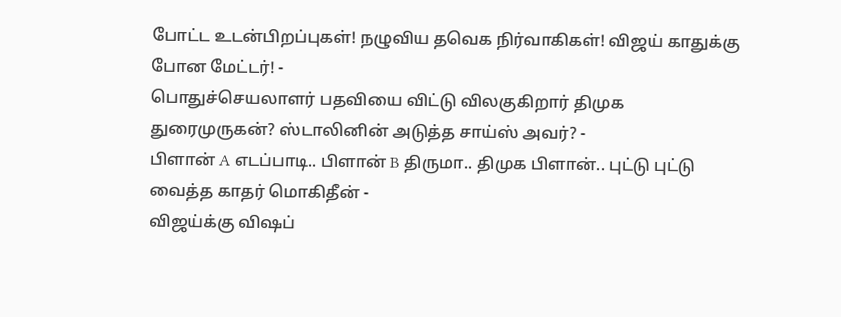போட்ட உடன்பிறப்புகள்! நழுவிய தவெக நிர்வாகிகள்! விஜய் காதுக்கு போன மேட்டர்! -
பொதுச்செயலாளர் பதவியை விட்டு விலகுகிறார் திமுக துரைமுருகன்? ஸ்டாலினின் அடுத்த சாய்ஸ் அவர்? -
பிளான் A எடப்பாடி.. பிளான் B திருமா.. திமுக பிளான்.. புட்டு புட்டு வைத்த காதர் மொகிதீன் -
விஜய்க்கு விஷப்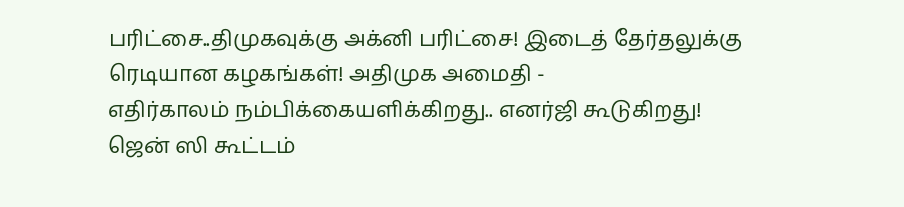பரிட்சை..திமுகவுக்கு அக்னி பரிட்சை! இடைத் தேர்தலுக்கு ரெடியான கழகங்கள்! அதிமுக அமைதி -
எதிர்காலம் நம்பிக்கையளிக்கிறது.. எனர்ஜி கூடுகிறது! ஜென் ஸி கூட்டம்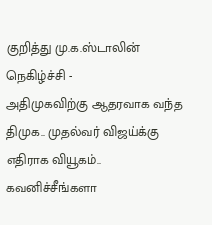குறித்து மு.க.ஸ்டாலின் நெகிழ்ச்சி -
அதிமுகவிற்கு ஆதரவாக வந்த திமுக.. முதல்வர் விஜய்க்கு எதிராக வியூகம்.. கவனிச்சீங்களா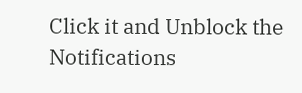Click it and Unblock the Notifications